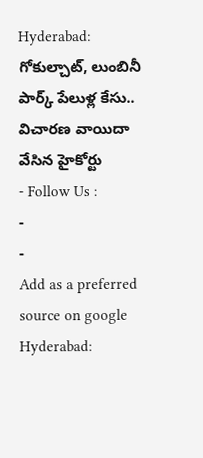Hyderabad: గోకుల్చాట్, లుంబినీ పార్క్ పేలుళ్ల కేసు.. విచారణ వాయిదా వేసిన హైకోర్టు
- Follow Us :
-
-
Add as a preferred
source on google
Hyderabad: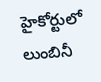హైకోర్టులో లుంబినీ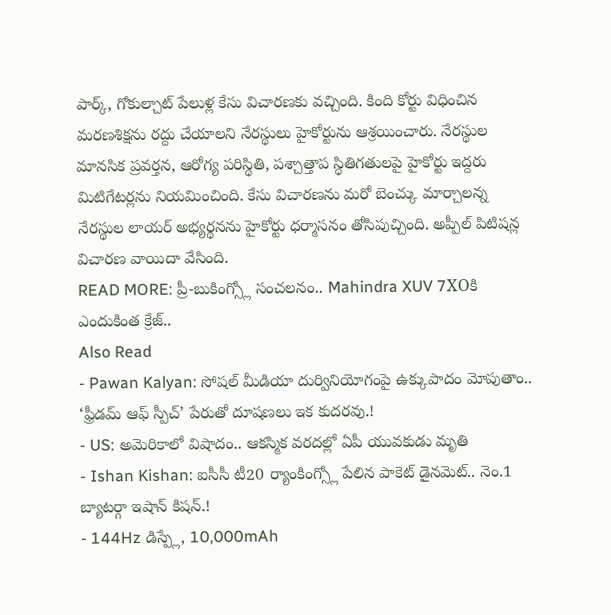పార్క్, గోకుల్చాట్ పేలుళ్ల కేసు విచారణకు వచ్చింది. కింది కోర్టు విధించిన మరణశిక్షను రద్దు చేయాలని నేరస్థులు హైకోర్టును ఆశ్రయించారు. నేరస్థుల మానసిక ప్రవర్తన, ఆరోగ్య పరిస్థితి, పశ్చాత్తాప స్థితిగతులపై హైకోర్టు ఇద్దరు మిటిగేటర్లను నియమించింది. కేసు విచారణను మరో బెంచ్కు మార్చాలన్న నేరస్థుల లాయర్ అభ్యర్థనను హైకోర్టు ధర్మాసనం తోసిపుచ్చింది. అప్పీల్ పిటిషన్ల విచారణ వాయిదా వేసింది.
READ MORE: ప్రీ-బుకింగ్స్లో సంచలనం.. Mahindra XUV 7XOకి ఎందుకింత క్రేజ్..
Also Read
- Pawan Kalyan: సోషల్ మీడియా దుర్వినియోగంపై ఉక్కుపాదం మోపుతాం.. ‘ఫ్రీడమ్ ఆఫ్ స్పీచ్’ పేరుతో దూషణలు ఇక కుదరవు.!
- US: అమెరికాలో విషాదం.. ఆకస్మిక వరదల్లో ఏపీ యువకుడు మృతి
- Ishan Kishan: ఐసీసీ టీ20 ర్యాంకింగ్స్లో పేలిన పాకెట్ డైనమెట్.. నెం.1 బ్యాటర్గా ఇషాన్ కిషన్.!
- 144Hz డిస్ప్లే, 10,000mAh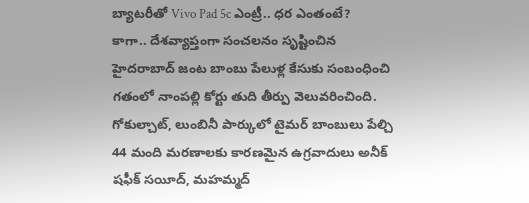బ్యాటరీతో Vivo Pad 5c ఎంట్రీ.. ధర ఎంతంటే?
కాగా.. దేశవ్యాప్తంగా సంచలనం సృష్టించిన హైదరాబాద్ జంట బాంబు పేలుళ్ల కేసుకు సంబంధించి గతంలో నాంపల్లి కోర్టు తుది తీర్పు వెలువరించింది. గోకుల్చాట్, లుంబినీ పార్కులో టైమర్ బాంబులు పేల్చి 44 మంది మరణాలకు కారణమైన ఉగ్రవాదులు అనీక్ షఫీక్ సయీద్, మహమ్మద్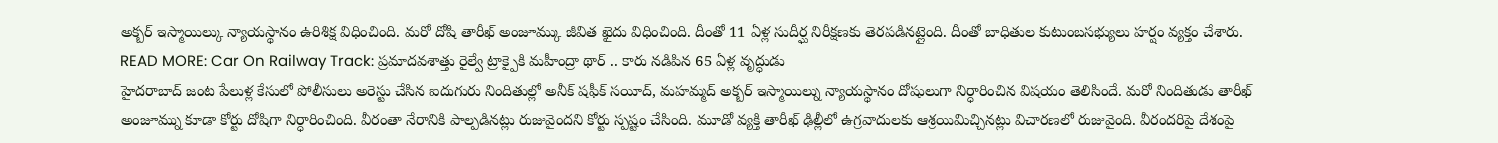అక్బర్ ఇస్మాయిల్కు న్యాయస్థానం ఉరిశిక్ష విధించింది. మరో దోషి తారీఖ్ అంజూమ్కు జీవిత ఖైదు విధించింది. దీంతో 11 ఏళ్ల సుదీర్ఘ నిరీక్షణకు తెరపడినట్లైంది. దీంతో బాధితుల కుటుంబసభ్యులు హర్షం వ్యక్తం చేశారు.
READ MORE: Car On Railway Track: ప్రమాదవశాత్తు రైల్వే ట్రాక్పైకి మహీంద్రా థార్ .. కారు నడిపిన 65 ఏళ్ల వృద్ధుడు
హైదరాబాద్ జంట పేలుళ్ల కేసులో పోలీసులు అరెస్టు చేసిన ఐదుగురు నిందితుల్లో అనీక్ షఫీక్ సయీద్, మహమ్మద్ అక్బర్ ఇస్మాయిల్ను న్యాయస్థానం దోషులుగా నిర్ధారించిన విషయం తెలిసిందే. మరో నిందితుడు తారీఖ్ అంజూమ్ను కూడా కోర్టు దోషిగా నిర్ధారించింది. వీరంతా నేరానికి పాల్పడినట్లు రుజువైందని కోర్టు స్పష్టం చేసింది. మూడో వ్యక్తి తారీఖ్ ఢిల్లీలో ఉగ్రవాదులకు ఆశ్రయిమిచ్చినట్లు విచారణలో రుజువైంది. వీరందరిపై దేశంపై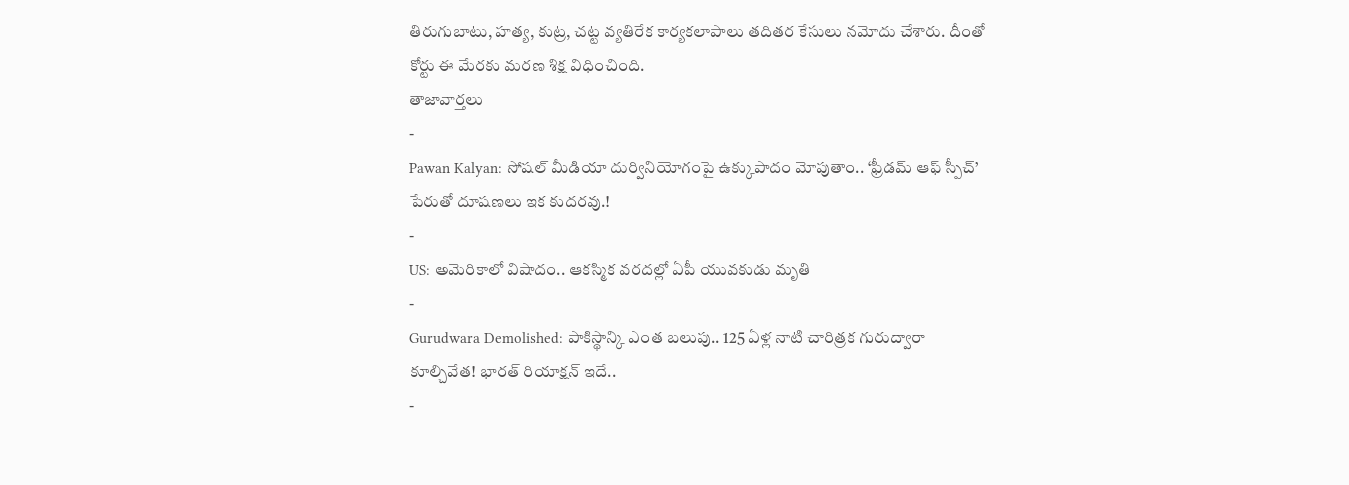తిరుగుబాటు, హత్య, కుట్ర, చట్ట వ్యతిరేక కార్యకలాపాలు తదితర కేసులు నమోదు చేశారు. దీంతో కోర్టు ఈ మేరకు మరణ శిక్ష విధించింది.
తాజావార్తలు
-
Pawan Kalyan: సోషల్ మీడియా దుర్వినియోగంపై ఉక్కుపాదం మోపుతాం.. ‘ఫ్రీడమ్ ఆఫ్ స్పీచ్’ పేరుతో దూషణలు ఇక కుదరవు.!
-
US: అమెరికాలో విషాదం.. ఆకస్మిక వరదల్లో ఏపీ యువకుడు మృతి
-
Gurudwara Demolished: పాకిస్థాన్కి ఎంత బలుపు.. 125 ఏళ్ల నాటి చారిత్రక గురుద్వారా కూల్చివేత! భారత్ రియాక్షన్ ఇదే..
-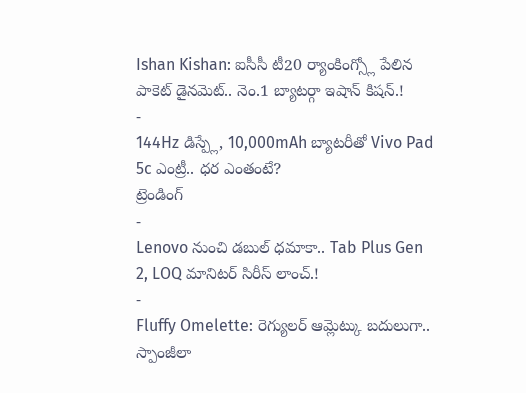Ishan Kishan: ఐసీసీ టీ20 ర్యాంకింగ్స్లో పేలిన పాకెట్ డైనమెట్.. నెం.1 బ్యాటర్గా ఇషాన్ కిషన్.!
-
144Hz డిస్ప్లే, 10,000mAh బ్యాటరీతో Vivo Pad 5c ఎంట్రీ.. ధర ఎంతంటే?
ట్రెండింగ్
-
Lenovo నుంచి డబుల్ ధమాకా.. Tab Plus Gen 2, LOQ మానిటర్ సిరీస్ లాంచ్.!
-
Fluffy Omelette: రెగ్యులర్ ఆమ్లెట్కు బదులుగా.. స్పాంజీలా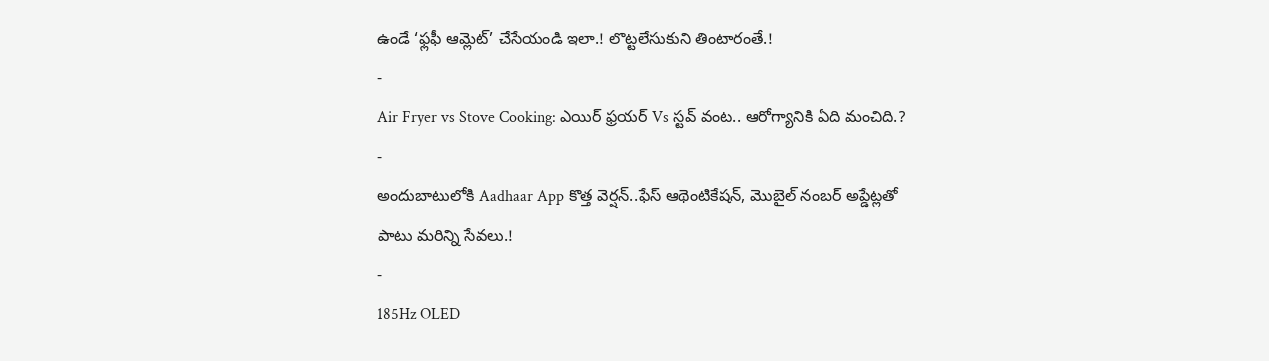ఉండే ‘ఫ్లఫీ ఆమ్లెట్’ చేసేయండి ఇలా.! లొట్టలేసుకుని తింటారంతే.!
-
Air Fryer vs Stove Cooking: ఎయిర్ ఫ్రయర్ Vs స్టవ్ వంట.. ఆరోగ్యానికి ఏది మంచిది.?
-
అందుబాటులోకి Aadhaar App కొత్త వెర్షన్..ఫేస్ ఆథెంటికేషన్, మొబైల్ నంబర్ అప్డేట్లతో పాటు మరిన్ని సేవలు.!
-
185Hz OLED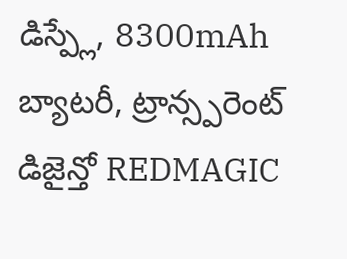డిస్ప్లే, 8300mAh బ్యాటరీ, ట్రాన్స్పరెంట్ డిజైన్తో REDMAGIC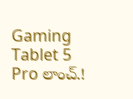Gaming Tablet 5 Pro లాంచ్.!